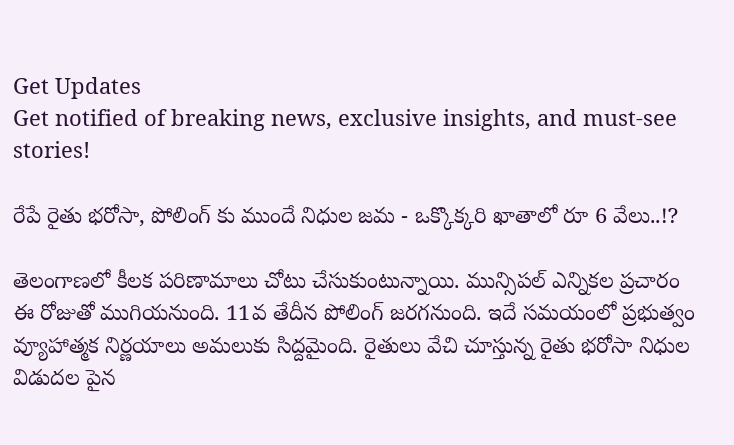Get Updates
Get notified of breaking news, exclusive insights, and must-see stories!

రేపే రైతు భరోసా, పోలింగ్ కు ముందే నిధుల జమ - ఒక్కొక్కరి ఖాతాలో రూ 6 వేలు..!?

తెలంగాణలో కీలక పరిణామాలు చోటు చేసుకుంటున్నాయి. మున్సిపల్ ఎన్నికల ప్రచారం ఈ రోజుతో ముగియనుంది. 11వ తేదీన పోలింగ్ జరగనుంది. ఇదే సమయంలో ప్రభుత్వం వ్యూహాత్మక నిర్ణయాలు అమలుకు సిద్దమైంది. రైతులు వేచి చూస్తున్న రైతు భరోసా నిధుల విడుదల పైన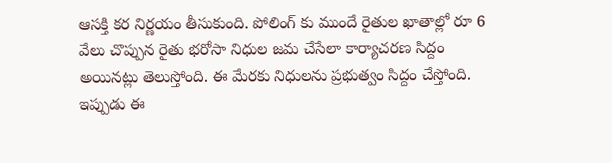ఆసక్తి కర నిర్ణయం తీసుకుంది. పోలింగ్ కు ముందే రైతుల ఖాతాల్లో రూ 6 వేలు చొప్పున రైతు భరోసా నిధుల జమ చేసేలా కార్యాచరణ సిద్దం అయినట్లు తెలుస్తోంది. ఈ మేరకు నిధులను ప్రభుత్వం సిద్దం చేస్తోంది. ఇప్పుడు ఈ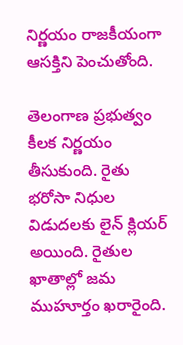నిర్ణయం రాజకీయంగా ఆసక్తిని పెంచుతోంది.

తెలంగాణ ప్రభుత్వం కీలక నిర్ణయం తీసుకుంది. రైతు భరోసా నిధుల విడుదలకు లైన్ క్లియర్ అయింది. రైతుల ఖాతాల్లో జమ ముహూర్తం ఖరారైంది.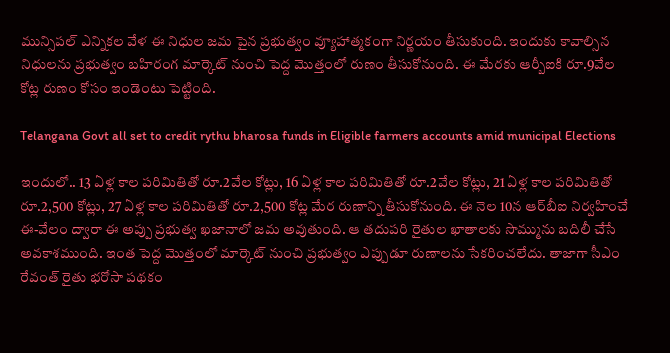మున్సిపల్ ఎన్నికల వేళ ఈ నిధుల జమ పైన ప్రభుత్వం వ్యూహాత్మకంగా నిర్ణయం తీసుకుంది. ఇందుకు కావాల్సిన నిధులను ప్రభుత్వం బహిరంగ మార్కెట్‌ నుంచి పెద్ద మొత్తంలో రుణం తీసుకోనుంది. ఈ మేరకు ఆర్బీఐకి రూ.9వేల కోట్ల రుణం కోసం ఇండెంటు పెట్టింది.

Telangana Govt all set to credit rythu bharosa funds in Eligible farmers accounts amid municipal Elections

ఇందులో.. 13 ఏళ్ల కాల పరిమితితో రూ.2వేల కోట్లు, 16 ఏళ్ల కాల పరిమితితో రూ.2వేల కోట్లు, 21 ఏళ్ల కాల పరిమితితో రూ.2,500 కోట్లు, 27 ఏళ్ల కాల పరిమితితో రూ.2,500 కోట్ల మేర రుణాన్ని తీసుకోనుంది. ఈ నెల 10న ఆర్‌బీఐ నిర్వహించే ఈ-వేలం ద్వారా ఈ అప్పు ప్రభుత్వ ఖజానాలో జమ అవుతుంది. ఆ తదుపరి రైతుల ఖాతాలకు సొమ్మును బదిలీ చేసే అవకాశముంది. ఇంత పెద్ద మొత్తంలో మార్కెట్‌ నుంచి ప్రభుత్వం ఎప్పుడూ రుణాలను సేకరించలేదు. తాజాగా సీఎం రేవంత్ రైతు భరోసా పథకం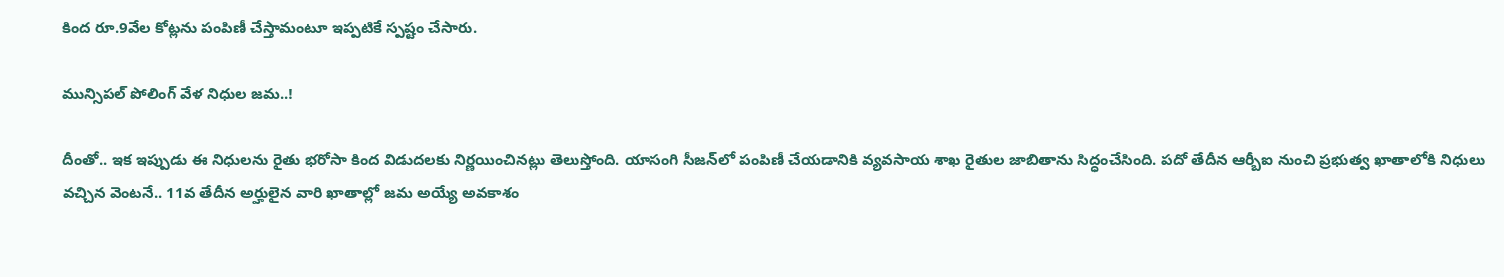కింద రూ.9వేల కోట్లను పంపిణీ చేస్తామంటూ ఇప్పటికే స్పష్టం చేసారు.

మున్సిపల్ పోలింగ్ వేళ నిధుల జమ..!

దీంతో.. ఇక ఇప్పుడు ఈ నిధులను రైతు భరోసా కింద విడుదలకు నిర్ణయించినట్లు తెలుస్తోంది. యాసంగి సీజన్‌లో పంపిణీ చేయడానికి వ్యవసాయ శాఖ రైతుల జాబితాను సిద్ధంచేసింది. పదో తేదీన ఆర్బీఐ నుంచి ప్రభుత్వ ఖాతాలోకి నిధులు వచ్చిన వెంటనే.. 11వ తేదీన అర్హులైన వారి ఖాతాల్లో జమ అయ్యే అవకాశం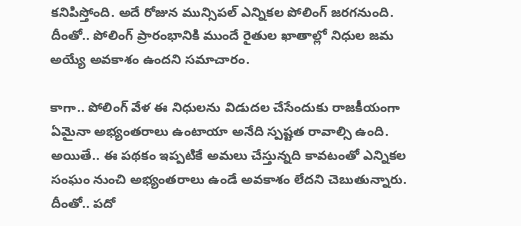కనిపిస్తోంది. అదే రోజున మున్సిపల్ ఎన్నికల పోలింగ్ జరగనుంది. దీంతో.. పోలింగ్ ప్రారంభానికి ముందే రైతుల ఖాతాల్లో నిధుల జమ అయ్యే అవకాశం ఉందని సమాచారం.

కాగా.. పోలింగ్ వేళ ఈ నిధులను విడుదల చేసేందుకు రాజకీయంగా ఏమైనా అభ్యంతరాలు ఉంటాయా అనేది స్పష్టత రావాల్సి ఉంది. అయితే.. ఈ పథకం ఇప్పటికే అమలు చేస్తున్నది కావటంతో ఎన్నికల సంఘం నుంచి అభ్యంతరాలు ఉండే అవకాశం లేదని చెబుతున్నారు. దీంతో.. పదో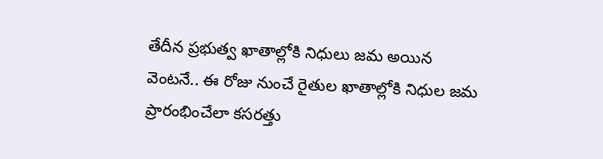తేదీన ప్రభుత్వ ఖాతాల్లోకి నిధులు జమ అయిన వెంటనే.. ఈ రోజు నుంచే రైతుల ఖాతాల్లోకి నిధుల జమ ప్రారంభించేలా కసరత్తు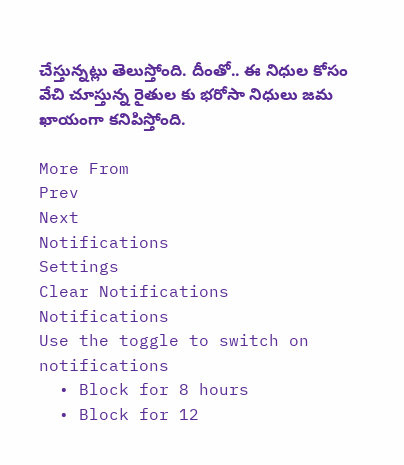చేస్తున్నట్లు తెలుస్తోంది. దీంతో.. ఈ నిధుల కోసం వేచి చూస్తున్న రైతుల కు భరోసా నిధులు జమ ఖాయంగా కనిపిస్తోంది.

More From
Prev
Next
Notifications
Settings
Clear Notifications
Notifications
Use the toggle to switch on notifications
  • Block for 8 hours
  • Block for 12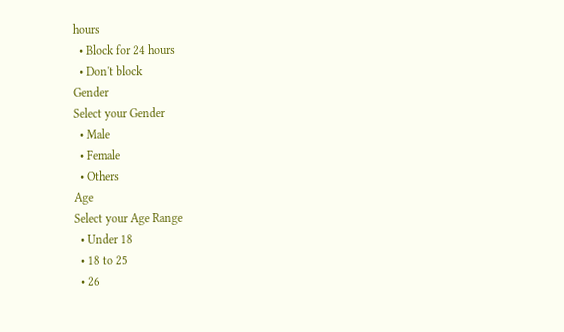hours
  • Block for 24 hours
  • Don't block
Gender
Select your Gender
  • Male
  • Female
  • Others
Age
Select your Age Range
  • Under 18
  • 18 to 25
  • 26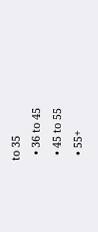to 35
  • 36 to 45
  • 45 to 55
  • 55+